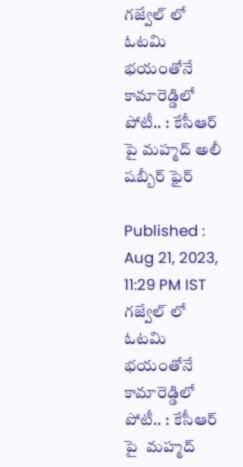గజ్వేల్ లో ఓటమి భయంతోనే కామారెడ్డిలో పోటీ.. : కేసీఆర్ పై మహ్మద్ అలీ షబ్బీర్ ఫైర్

Published : Aug 21, 2023, 11:29 PM IST
గజ్వేల్ లో ఓటమి భయంతోనే కామారెడ్డిలో పోటీ.. : కేసీఆర్ పై  మహ్మద్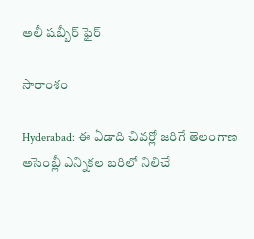అలీ షబ్బీర్ ఫైర్

సారాంశం

Hyderabad: ఈ ఏడాది చివ‌ర్లో జ‌రిగే తెలంగాణ అసెంబ్లీ ఎన్నిక‌ల బ‌రిలో నిలిచే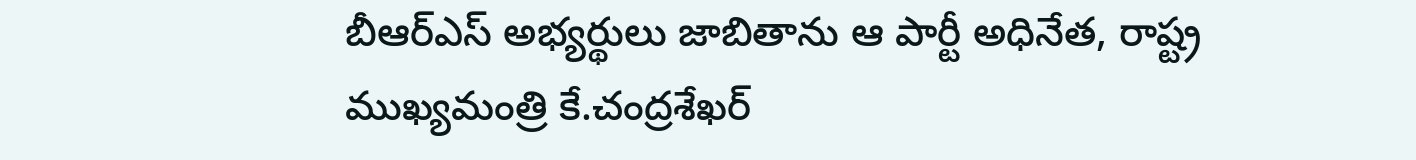బీఆర్ఎస్ అభ్య‌ర్థులు జాబితాను ఆ పార్టీ అధినేత, రాష్ట్ర ముఖ్య‌మంత్రి కే.చంద్ర‌శేఖ‌ర్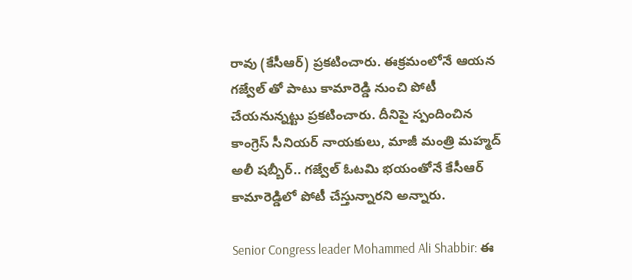రావు (కేసీఆర్) ప్ర‌క‌టించారు. ఈక్ర‌మంలోనే ఆయ‌న గ‌జ్వేల్ తో పాటు కామారెడ్డి నుంచి పోటీ చేయ‌నున్న‌ట్టు ప్ర‌క‌టించారు. దీనిపై స్పందించిన కాంగ్రెస్ సీనియ‌ర్ నాయ‌కులు, మాజీ మంత్రి మహ్మద్ అలీ షబ్బీర్.. గ‌జ్వేల్ ఓట‌మి భ‌యంతోనే కేసీఆర్ కామారెడ్డిలో పోటీ చేస్తున్నార‌ని అన్నారు.

Senior Congress leader Mohammed Ali Shabbir: ఈ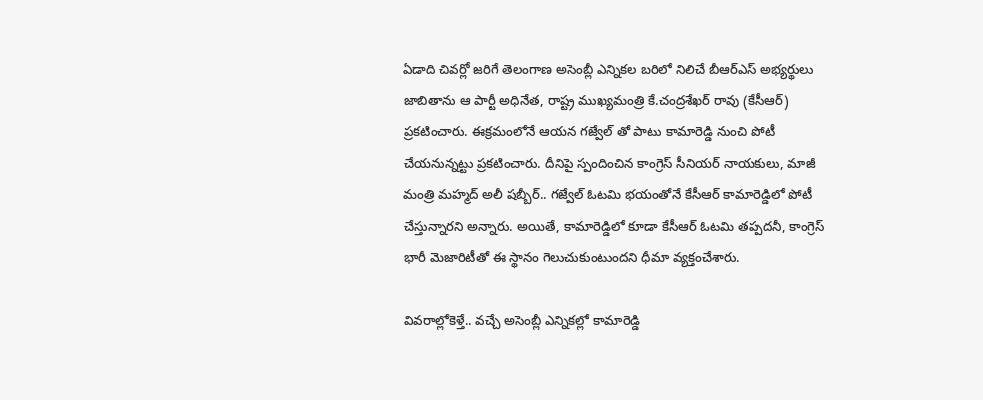ఏడాది చివ‌ర్లో జ‌రిగే తెలంగాణ అసెంబ్లీ ఎన్నిక‌ల బ‌రిలో నిలిచే బీఆర్ఎస్ అభ్య‌ర్థులు జాబితాను ఆ పార్టీ అధినేత, రాష్ట్ర ముఖ్య‌మంత్రి కే.చంద్ర‌శేఖ‌ర్ రావు (కేసీఆర్) ప్ర‌క‌టించారు. ఈక్ర‌మంలోనే ఆయ‌న గ‌జ్వేల్ తో పాటు కామారెడ్డి నుంచి పోటీ చేయ‌నున్న‌ట్టు ప్ర‌క‌టించారు. దీనిపై స్పందించిన కాంగ్రెస్ సీనియ‌ర్ నాయ‌కులు, మాజీ మంత్రి మహ్మద్ అలీ షబ్బీర్.. గ‌జ్వేల్ ఓట‌మి భ‌యంతోనే కేసీఆర్ కామారెడ్డిలో పోటీ చేస్తున్నార‌ని అన్నారు. అయితే, కామారెడ్డిలో కూడా కేసీఆర్ ఓట‌మి త‌ప్ప‌ద‌నీ, కాంగ్రెస్ భారీ మెజారిటీతో ఈ స్థానం గెలుచుకుంటుంద‌ని ధీమా వ్యక్తంచేశారు.

వివ‌రాల్లోకెళ్తే.. వచ్చే అసెంబ్లీ ఎన్నికల్లో కామారెడ్డి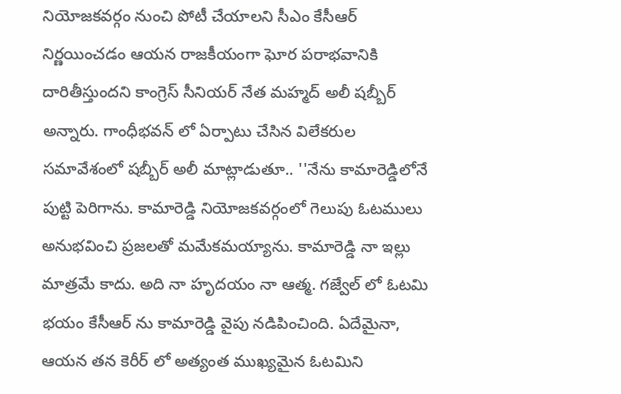నియోజకవర్గం నుంచి పోటీ చేయాలని సీఎం కేసీఆర్ నిర్ణయించడం ఆయ‌న‌ రాజకీయంగా ఘోర పరాభవానికి దారితీస్తుందని కాంగ్రెస్ సీనియర్ నేత మహ్మద్ అలీ షబ్బీర్ అన్నారు. గాంధీభవన్ లో ఏర్పాటు చేసిన విలేకరుల సమావేశంలో షబ్బీర్ అలీ మాట్లాడుతూ.. ''నేను కామారెడ్డిలోనే పుట్టి పెరిగాను. కామారెడ్డి నియోజకవర్గంలో గెలుపు ఓటములు అనుభవించి ప్రజలతో మమేకమయ్యాను. కామారెడ్డి నా ఇల్లు మాత్రమే కాదు. అది నా హృదయం నా ఆత్మ. గజ్వేల్ లో ఓటమి భయం కేసీఆర్ ను కామారెడ్డి వైపు నడిపించింది. ఏదేమైనా, ఆయ‌న తన కెరీర్ లో అత్యంత ముఖ్యమైన ఓటమిని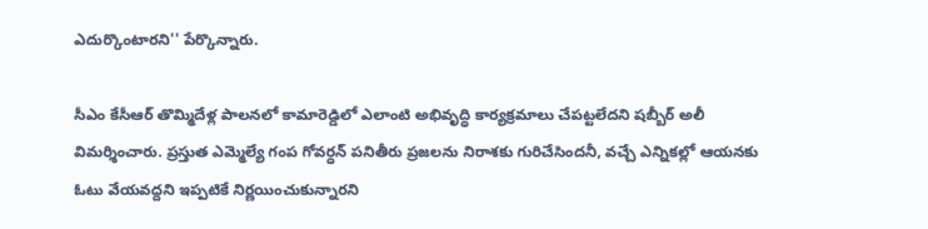ఎదుర్కొంటార‌ని'' పేర్కొన్నారు.

సీఎం కేసీఆర్ తొమ్మిదేళ్ల పాలనలో కామారెడ్డిలో ఎలాంటి అభివృద్ధి కార్యక్రమాలు చేపట్టలేదని షబ్బీర్ అలీ విమర్శించారు. ప్రస్తుత ఎమ్మెల్యే గంప గోవర్ధన్ పనితీరు ప్రజలను నిరాశకు గురిచేసిందనీ, వచ్చే ఎన్నికల్లో ఆయనకు ఓటు వేయ‌వ‌ద్ద‌ని ఇప్పటికే నిర్ణయించుకున్నారని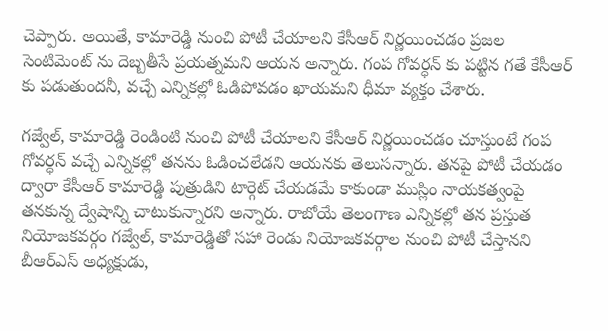చెప్పారు. అయితే, కామారెడ్డి నుంచి పోటీ చేయాలని కేసీఆర్ నిర్ణయించడం ప్రజల సెంటిమెంట్ ను దెబ్బతీసే ప్రయత్నమని ఆయన అన్నారు. గంప గోవర్ధన్ కు పట్టిన గతే కేసీఆర్ కు పడుతుందనీ, వచ్చే ఎన్నికల్లో ఓడిపోవడం ఖాయమని ధీమా వ్యక్తం చేశారు.

గజ్వేల్, కామారెడ్డి రెండింటి నుంచి పోటీ చేయాలని కేసీఆర్ నిర్ణయించడం చూస్తుంటే గంప గోవర్ధన్ వచ్చే ఎన్నికల్లో తనను ఓడించలేడని ఆయనకు తెలుసన్నారు. తనపై పోటీ చేయడం ద్వారా కేసీఆర్ కామారెడ్డి పుత్రుడిని టార్గెట్ చేయడమే కాకుండా ముస్లిం నాయకత్వంపై తనకున్న ద్వేషాన్ని చాటుకున్నారని అన్నారు. రాబోయే తెలంగాణ ఎన్నికల్లో తన ప్రస్తుత నియోజకవర్గం గజ్వేల్, కామారెడ్డితో సహా రెండు నియోజకవర్గాల నుంచి పోటీ చేస్తానని బీఆర్ఎస్ అధ్యక్షుడు,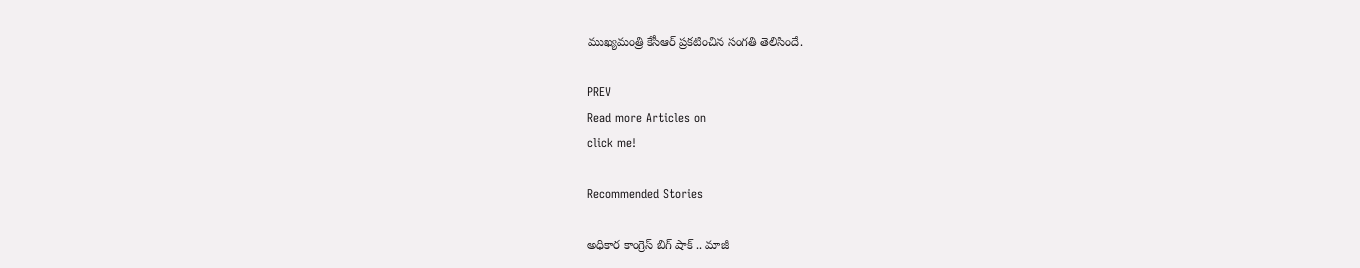ముఖ్యమంత్రి కేసీఆర్ ప్రకటించిన సంగ‌తి తెలిసిందే.

PREV
Read more Articles on
click me!

Recommended Stories

అధికార కాంగ్రెస్ బిగ్ షాక్ .. మాజీ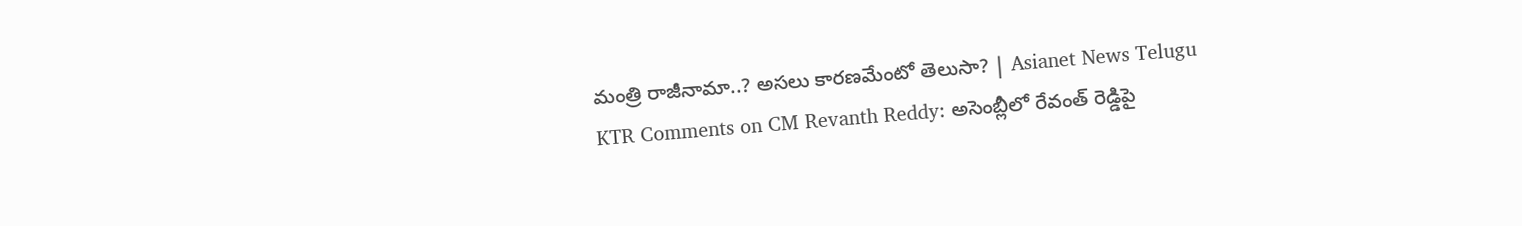మంత్రి రాజీనామా..? అసలు కారణమేంటో తెలుసా? | Asianet News Telugu
KTR Comments on CM Revanth Reddy: అసెంబ్లీలో రేవంత్ రెడ్డిపై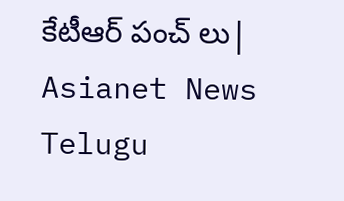కేటీఆర్ పంచ్ లు| Asianet News Telugu